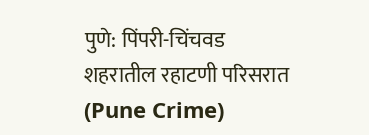पुणे: पिंपरी-चिंचवड शहरातील रहाटणी परिसरात (Pune Crime)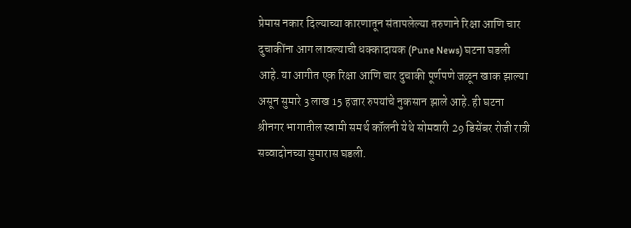प्रेमास नकार दिल्याच्या कारणातून संतापलेल्या तरुणाने रिक्षा आणि चार दुचाकींना आग लावल्याची धक्कादायक (Pune News) घटना घडली आहे. या आगीत एक रिक्षा आणि चार दुचाकी पूर्णपणे जळून खाक झाल्या असून सुमारे 3 लाख 15 हजार रुपयांचे नुकसान झाले आहे. ही घटना श्रीनगर भागातील स्वामी समर्थ कॉलनी येथे सोमवारी 29 डिसेंबर रोजी रात्री सव्वादोनच्या सुमारास घडली.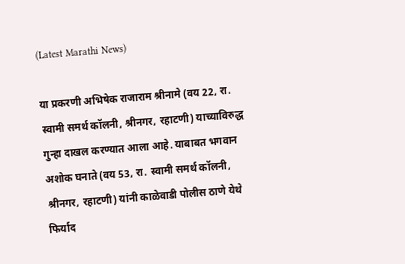(Latest Marathi News)

या प्रकरणी अभिषेक राजाराम श्रीनामे (वय 22, रा. स्वामी समर्थ कॉलनी, श्रीनगर, रहाटणी) याच्याविरुद्ध गुन्हा दाखल करण्यात आला आहे. याबाबत भगवान अशोक घनाते (वय 53, रा. स्वामी समर्थ कॉलनी, श्रीनगर, रहाटणी) यांनी काळेवाडी पोलीस ठाणे येथे फिर्याद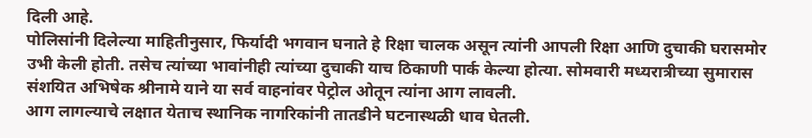दिली आहे.
पोलिसांनी दिलेल्या माहितीनुसार, फिर्यादी भगवान घनाते हे रिक्षा चालक असून त्यांनी आपली रिक्षा आणि दुचाकी घरासमोर उभी केली होती. तसेच त्यांच्या भावांनीही त्यांच्या दुचाकी याच ठिकाणी पार्क केल्या होत्या. सोमवारी मध्यरात्रीच्या सुमारास संशयित अभिषेक श्रीनामे याने या सर्व वाहनांवर पेट्रोल ओतून त्यांना आग लावली.
आग लागल्याचे लक्षात येताच स्थानिक नागरिकांनी तातडीने घटनास्थळी धाव घेतली.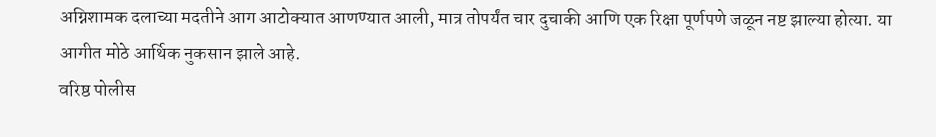अग्निशामक दलाच्या मदतीने आग आटोक्यात आणण्यात आली, मात्र तोपर्यंत चार दुचाकी आणि एक रिक्षा पूर्णपणे जळून नष्ट झाल्या होत्या. या आगीत मोठे आर्थिक नुकसान झाले आहे.
वरिष्ठ पोलीस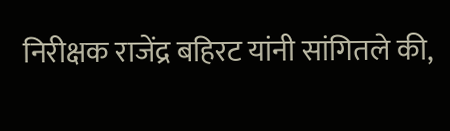निरीक्षक राजेंद्र बहिरट यांनी सांगितले की,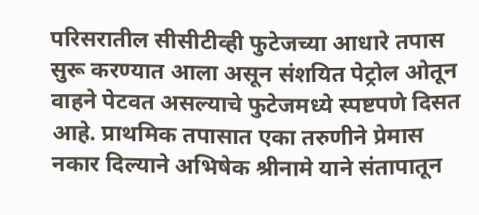परिसरातील सीसीटीव्ही फुटेजच्या आधारे तपास सुरू करण्यात आला असून संशयित पेट्रोल ओतून वाहने पेटवत असल्याचे फुटेजमध्ये स्पष्टपणे दिसत आहे. प्राथमिक तपासात एका तरुणीने प्रेमास नकार दिल्याने अभिषेक श्रीनामे याने संतापातून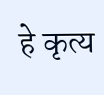हे कृत्य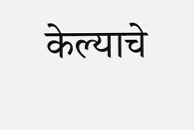केल्याचे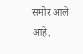समोर आले आहे.